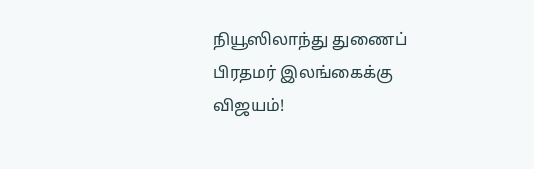நியூஸிலாந்து துணைப் பிரதமர் இலங்கைக்கு விஜயம்!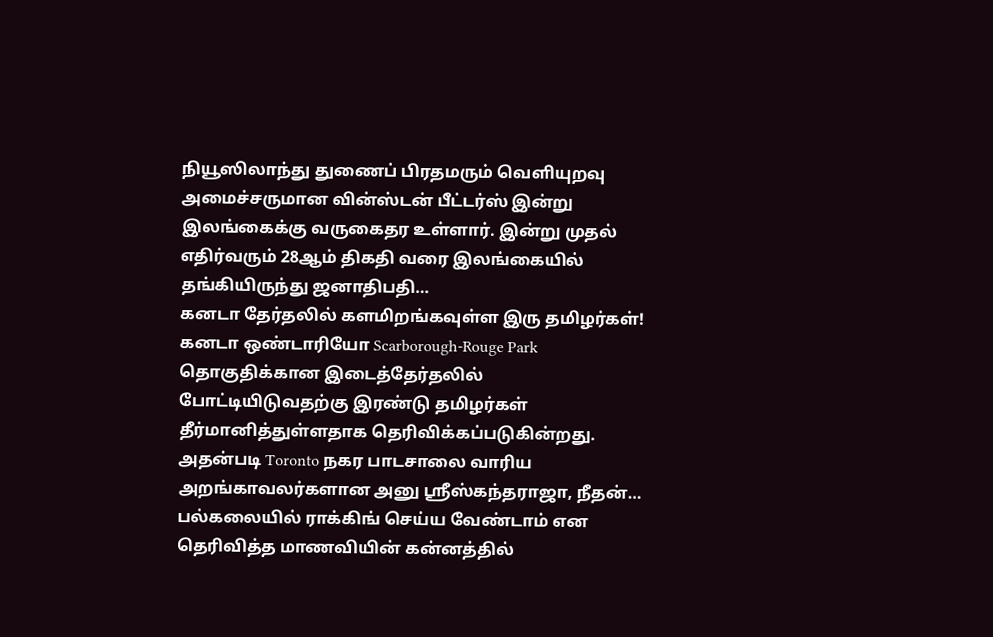நியூஸிலாந்து துணைப் பிரதமரும் வெளியுறவு அமைச்சருமான வின்ஸ்டன் பீட்டர்ஸ் இன்று இலங்கைக்கு வருகைதர உள்ளார். இன்று முதல் எதிர்வரும் 28ஆம் திகதி வரை இலங்கையில் தங்கியிருந்து ஜனாதிபதி…
கனடா தேர்தலில் களமிறங்கவுள்ள இரு தமிழர்கள்!
கனடா ஒண்டாரியோ Scarborough-Rouge Park தொகுதிக்கான இடைத்தேர்தலில் போட்டியிடுவதற்கு இரண்டு தமிழர்கள் தீர்மானித்துள்ளதாக தெரிவிக்கப்படுகின்றது. அதன்படி Toronto நகர பாடசாலை வாரிய அறங்காவலர்களான அனு ஸ்ரீஸ்கந்தராஜா, நீதன்…
பல்கலையில் ராக்கிங் செய்ய வேண்டாம் என தெரிவித்த மாணவியின் கன்னத்தில்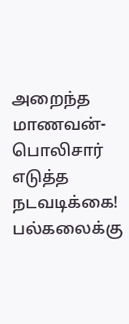அறைந்த மாணவன்- பொலிசார் எடுத்த நடவடிக்கை!
பல்கலைக்கு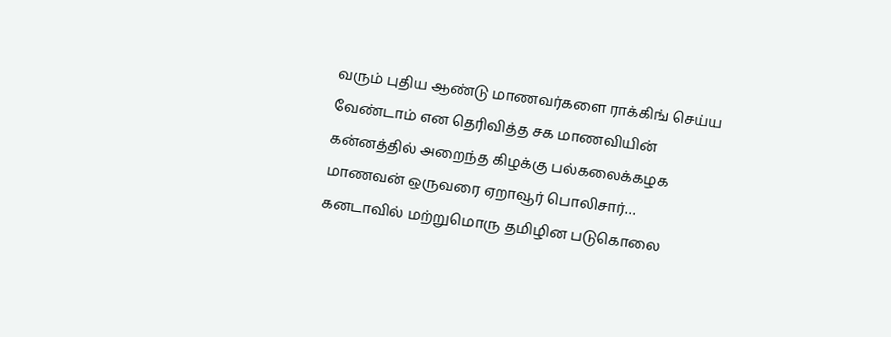வரும் புதிய ஆண்டு மாணவர்களை ராக்கிங் செய்ய வேண்டாம் என தெரிவித்த சக மாணவியின் கன்னத்தில் அறைந்த கிழக்கு பல்கலைக்கழக மாணவன் ஒருவரை ஏறாவூர் பொலிசார்…
கனடாவில் மற்றுமொரு தமிழின படுகொலை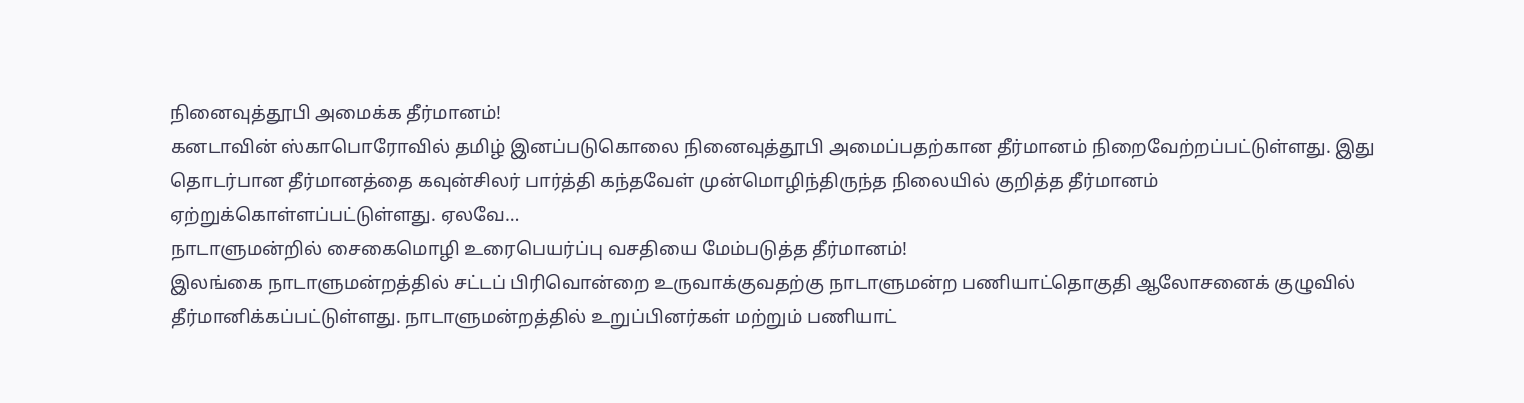நினைவுத்தூபி அமைக்க தீர்மானம்!
கனடாவின் ஸ்காபொரோவில் தமிழ் இனப்படுகொலை நினைவுத்தூபி அமைப்பதற்கான தீர்மானம் நிறைவேற்றப்பட்டுள்ளது. இது தொடர்பான தீர்மானத்தை கவுன்சிலர் பார்த்தி கந்தவேள் முன்மொழிந்திருந்த நிலையில் குறித்த தீர்மானம் ஏற்றுக்கொள்ளப்பட்டுள்ளது. ஏலவே…
நாடாளுமன்றில் சைகைமொழி உரைபெயர்ப்பு வசதியை மேம்படுத்த தீர்மானம்!
இலங்கை நாடாளுமன்றத்தில் சட்டப் பிரிவொன்றை உருவாக்குவதற்கு நாடாளுமன்ற பணியாட்தொகுதி ஆலோசனைக் குழுவில் தீர்மானிக்கப்பட்டுள்ளது. நாடாளுமன்றத்தில் உறுப்பினர்கள் மற்றும் பணியாட்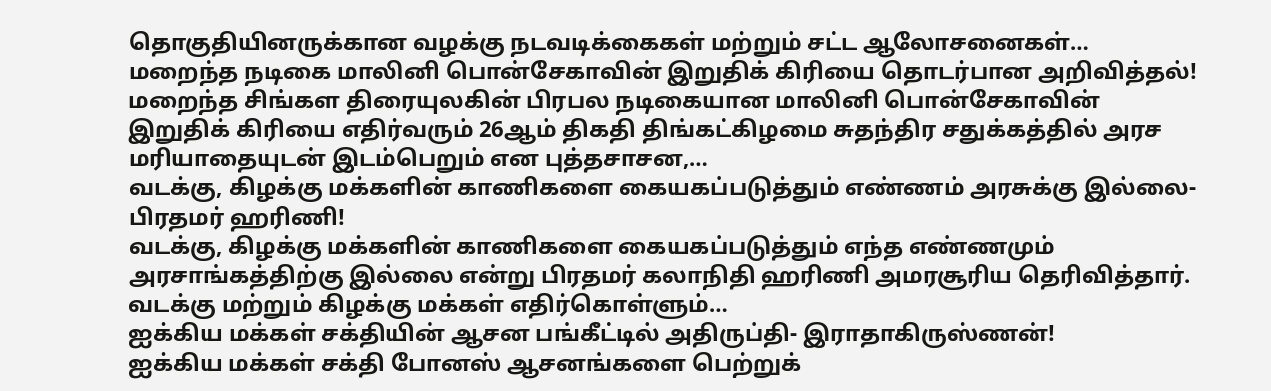தொகுதியினருக்கான வழக்கு நடவடிக்கைகள் மற்றும் சட்ட ஆலோசனைகள்…
மறைந்த நடிகை மாலினி பொன்சேகாவின் இறுதிக் கிரியை தொடர்பான அறிவித்தல்!
மறைந்த சிங்கள திரையுலகின் பிரபல நடிகையான மாலினி பொன்சேகாவின் இறுதிக் கிரியை எதிர்வரும் 26ஆம் திகதி திங்கட்கிழமை சுதந்திர சதுக்கத்தில் அரச மரியாதையுடன் இடம்பெறும் என புத்தசாசன,…
வடக்கு, கிழக்கு மக்களின் காணிகளை கையகப்படுத்தும் எண்ணம் அரசுக்கு இல்லை- பிரதமர் ஹரிணி!
வடக்கு, கிழக்கு மக்களின் காணிகளை கையகப்படுத்தும் எந்த எண்ணமும் அரசாங்கத்திற்கு இல்லை என்று பிரதமர் கலாநிதி ஹரிணி அமரசூரிய தெரிவித்தார். வடக்கு மற்றும் கிழக்கு மக்கள் எதிர்கொள்ளும்…
ஐக்கிய மக்கள் சக்தியின் ஆசன பங்கீட்டில் அதிருப்தி- இராதாகிருஸ்ணன்!
ஐக்கிய மக்கள் சக்தி போனஸ் ஆசனங்களை பெற்றுக்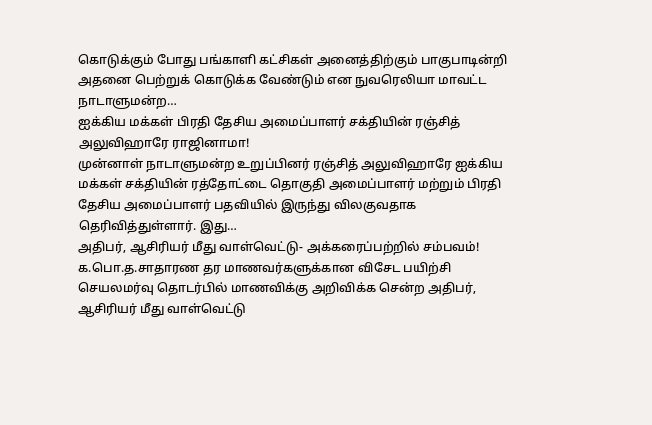கொடுக்கும் போது பங்காளி கட்சிகள் அனைத்திற்கும் பாகுபாடின்றி அதனை பெற்றுக் கொடுக்க வேண்டும் என நுவரெலியா மாவட்ட நாடாளுமன்ற…
ஐக்கிய மக்கள் பிரதி தேசிய அமைப்பாளர் சக்தியின் ரஞ்சித் அலுவிஹாரே ராஜினாமா!
முன்னாள் நாடாளுமன்ற உறுப்பினர் ரஞ்சித் அலுவிஹாரே ஐக்கிய மக்கள் சக்தியின் ரத்தோட்டை தொகுதி அமைப்பாளர் மற்றும் பிரதி தேசிய அமைப்பாளர் பதவியில் இருந்து விலகுவதாக தெரிவித்துள்ளார். இது…
அதிபர், ஆசிரியர் மீது வாள்வெட்டு- அக்கரைப்பற்றில் சம்பவம்!
க.பொ.த.சாதாரண தர மாணவர்களுக்கான விசேட பயிற்சி செயலமர்வு தொடர்பில் மாணவிக்கு அறிவிக்க சென்ற அதிபர், ஆசிரியர் மீது வாள்வெட்டு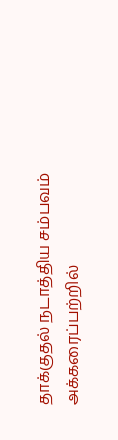தாக்குதல் நடாத்திய சம்பவம் அக்கரைப்பற்றில்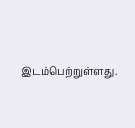இடம்பெற்றுள்ளது.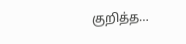குறித்த…